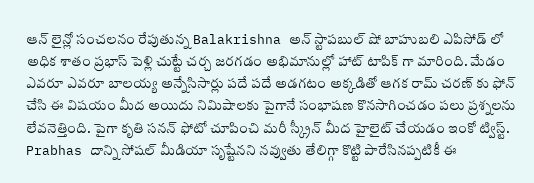ఆన్ లైన్లో సంచలనం రేపుతున్న Balakrishna అన్ స్టాపబుల్ షో బాహుబలి ఎపిసోడ్ లో అధిక శాతం ప్రభాస్ పెళ్లి చుట్టే చర్చ జరగడం అభిమానుల్లో హాట్ టాపిక్ గా మారింది. మేడం ఎవరూ ఎవరూ బాలయ్య అన్నేసిసార్లు పదే పదే అడగటం అక్కడితో ఆగక రామ్ చరణ్ కు ఫోన్ చేసి ఈ విషయం మీద అయిదు నిమిషాలకు పైగానే సంభాషణ కొనసాగించడం పలు ప్రశ్నలను లేవనెత్తింది. పైగా కృతి సనన్ ఫోటో చూపించి మరీ స్క్రీన్ మీద హైలైట్ చేయడం ఇంకో ట్విస్ట్. Prabhas దాన్ని సోషల్ మీడియా సృష్టేనని నవ్వుతు తేలిగ్గా కొట్టి పారేసినప్పటికీ ఈ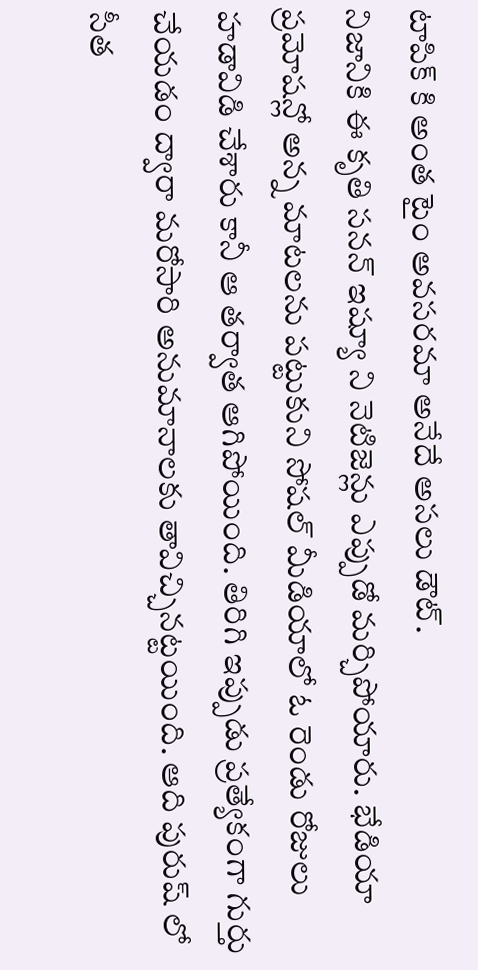టాపిక్ కి అంత టైం అవసరమా అనేదే అసలు డౌట్.
నిజానికి ఈ కృతి సనన్ ఇష్యూ ని నెటిజెన్లు ఎప్పుడో మర్చిపోయారు. భేడియా ప్రమోషన్లో అన్న మాటలను పట్టుకుని సోషల్ మీడియాలో ఓ రెండు రోజులు హడావిడి చేశారు కానీ ఆ తర్వాత ఆగిపోయింది. తిరిగి ఇప్పుడు ప్రత్యేకంగా గుర్తు చేయడం ద్వారా మరోసారి అనుమానాలకు తావిచ్చినట్టయింది. ఆది పురుష్ లో సీత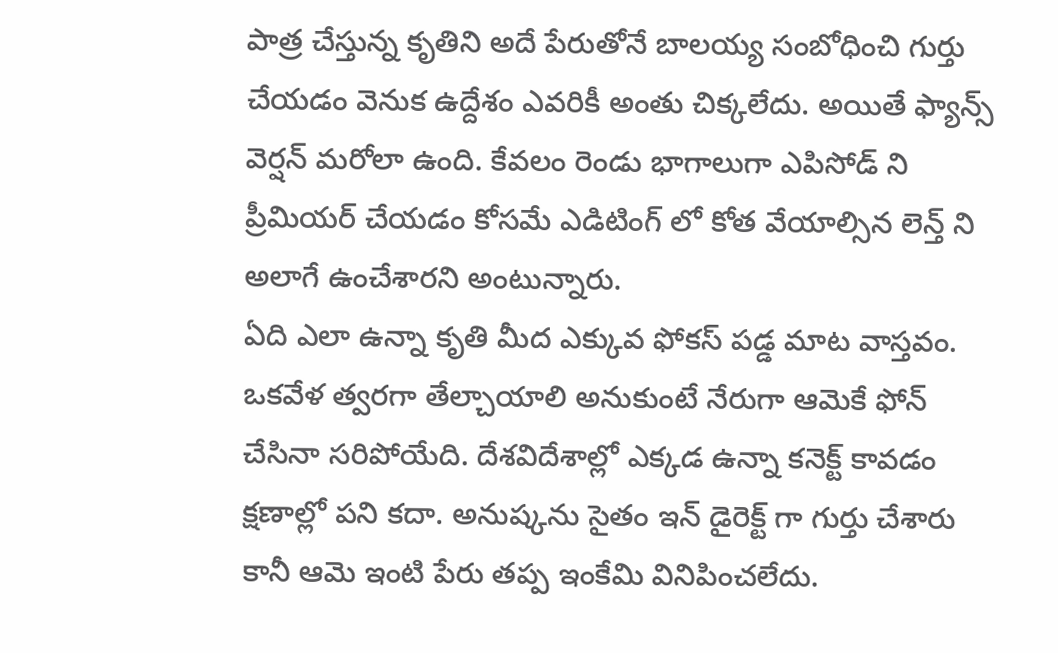పాత్ర చేస్తున్న కృతిని అదే పేరుతోనే బాలయ్య సంబోధించి గుర్తు చేయడం వెనుక ఉద్దేశం ఎవరికీ అంతు చిక్కలేదు. అయితే ఫ్యాన్స్ వెర్షన్ మరోలా ఉంది. కేవలం రెండు భాగాలుగా ఎపిసోడ్ ని ప్రీమియర్ చేయడం కోసమే ఎడిటింగ్ లో కోత వేయాల్సిన లెన్త్ ని అలాగే ఉంచేశారని అంటున్నారు.
ఏది ఎలా ఉన్నా కృతి మీద ఎక్కువ ఫోకస్ పడ్డ మాట వాస్తవం. ఒకవేళ త్వరగా తేల్చాయాలి అనుకుంటే నేరుగా ఆమెకే ఫోన్ చేసినా సరిపోయేది. దేశవిదేశాల్లో ఎక్కడ ఉన్నా కనెక్ట్ కావడం క్షణాల్లో పని కదా. అనుష్కను సైతం ఇన్ డైరెక్ట్ గా గుర్తు చేశారు కానీ ఆమె ఇంటి పేరు తప్ప ఇంకేమి వినిపించలేదు.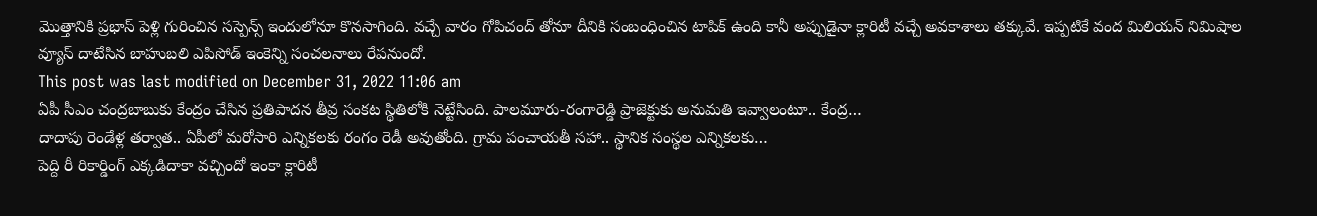మొత్తానికి ప్రభాస్ పెళ్లి గురించిన సస్పెన్స్ ఇందులోనూ కొనసాగింది. వచ్చే వారం గోపిచంద్ తోనూ దీనికి సంబంధించిన టాపిక్ ఉంది కానీ అప్పుడైనా క్లారిటీ వచ్చే అవకాశాలు తక్కువే. ఇప్పటికే వంద మిలియన్ నిమిషాల వ్యూస్ దాటేసిన బాహుబలి ఎపిసోడ్ ఇంకెన్ని సంచలనాలు రేపనుందో.
This post was last modified on December 31, 2022 11:06 am
ఏపీ సీఎం చంద్రబాబుకు కేంద్రం చేసిన ప్రతిపాదన తీవ్ర సంకట స్థితిలోకి నెట్టేసింది. పాలమూరు-రంగారెడ్డి ప్రాజెక్టుకు అనుమతి ఇవ్వాలంటూ.. కేంద్ర…
దాదాపు రెండేళ్ల తర్వాత.. ఏపీలో మరోసారి ఎన్నికలకు రంగం రెడీ అవుతోంది. గ్రామ పంచాయతీ సహా.. స్థానిక సంస్థల ఎన్నికలకు…
పెద్ది రీ రికార్డింగ్ ఎక్కడిదాకా వచ్చిందో ఇంకా క్లారిటీ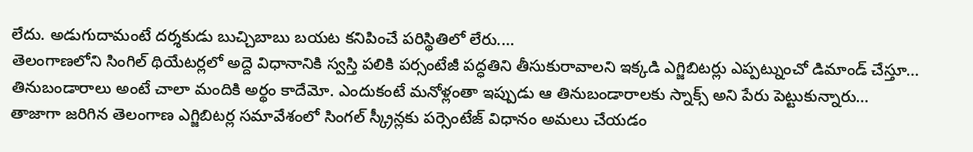లేదు. అడుగుదామంటే దర్శకుడు బుచ్చిబాబు బయట కనిపించే పరిస్థితిలో లేరు.…
తెలంగాణలోని సింగిల్ థియేటర్లలో అద్దె విధానానికి స్వస్తి పలికి పర్సంటేజీ పద్ధతిని తీసుకురావాలని ఇక్కడి ఎగ్జిబిటర్లు ఎప్పట్నుంచో డిమాండ్ చేస్తూ…
తినుబండారాలు అంటే చాలా మందికి అర్థం కాదేమో. ఎందుకంటే మనోళ్లంతా ఇప్పుడు ఆ తినుబండారాలకు స్నాక్స్ అని పేరు పెట్టుకున్నారు…
తాజాగా జరిగిన తెలంగాణ ఎగ్జిబిటర్ల సమావేశంలో సింగల్ స్క్రీన్లకు పర్సెంటేజ్ విధానం అమలు చేయడం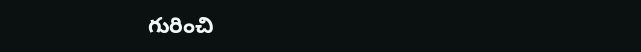గురించి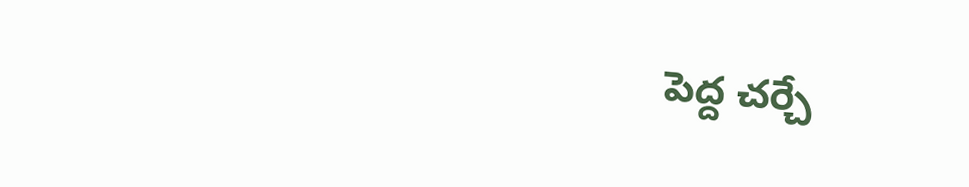పెద్ద చర్చే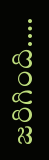జరిగింది.…